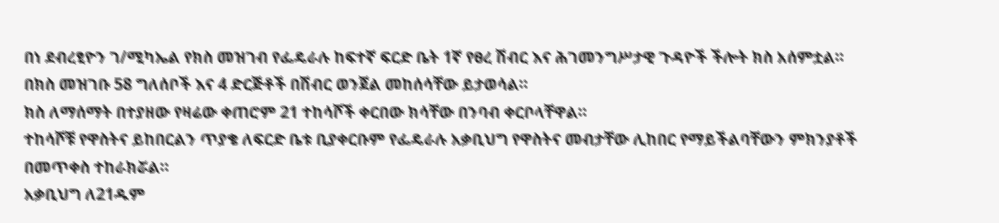በነ ደብረፂዮን ገ/ሚካኤል የክስ መዝገብ የፌዴራሉ ከፍተኛ ፍርድ ቤት 1ኛ የፀረ ሽብር እና ሕገመንግሥታዊ ጉዳዮች ችሎት ክስ አሰምቷል።
በክስ መዝገቡ 58 ግለሰቦች እና 4 ድርጅቶች በሽብር ወንጀል መከሰሳቸው ይታወሳል።
ክስ ለማሰማት በተያዘው የዛሬው ቀጠሮም 21 ተከሳሾች ቀርበው ክሳቸው በንባብ ቀርቦላቸዋል።
ተከሳሾቹ የዋስትና ይከበርልን ጥያቄ ለፍርድ ቤቱ ቢያቀርቡም የፌዴራሉ አቃቢህግ የዋስትና መብታቸው ሊከበር የማይችልባቸውን ምክንያቶች በመጥቀስ ተከራክሯል።
አቃቢህግ ለ21ዱም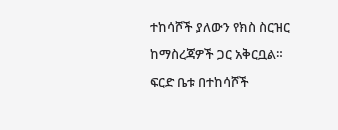ተከሳሾች ያለውን የክስ ስርዝር ከማስረጃዎች ጋር አቅርቧል።
ፍርድ ቤቱ በተከሳሾች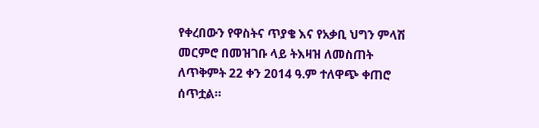የቀረበውን የዋስትና ጥያቄ እና የአቃቢ ህግን ምላሽ መርምሮ በመዝገቡ ላይ ትእዛዝ ለመስጠት ለጥቅምት 22 ቀን 2014 ዓ.ም ተለዋጭ ቀጠሮ ሰጥቷል።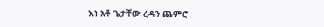እነ አቶ ጌታቸው ረዳን ጨምሮ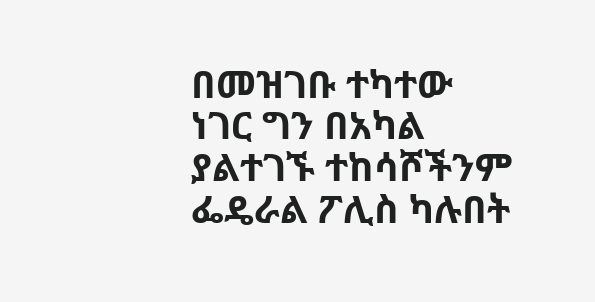በመዝገቡ ተካተው ነገር ግን በአካል ያልተገኙ ተከሳሾችንም ፌዴራል ፖሊስ ካሉበት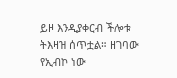ይዞ እንዲያቀርብ ችሎቱ ትእዛዝ ሰጥቷል። ዘገባው የኢብኮ ነው